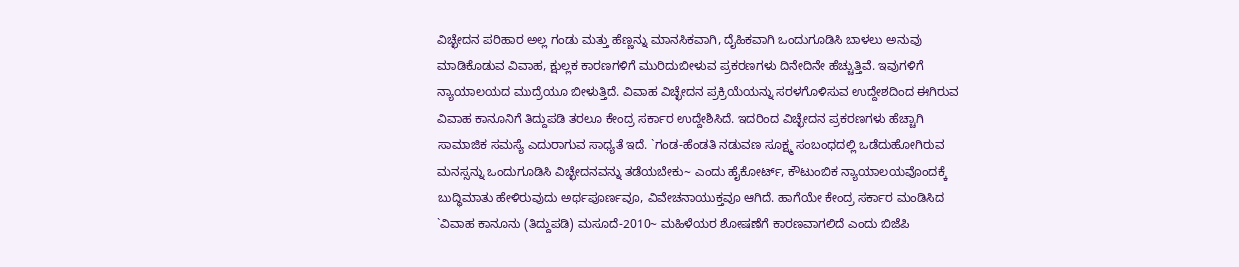ವಿಚ್ಛೇದನ ಪರಿಹಾರ ಅಲ್ಲ ಗಂಡು ಮತ್ತು ಹೆಣ್ಣನ್ನು ಮಾನಸಿಕವಾಗಿ, ದೈಹಿಕವಾಗಿ ಒಂದುಗೂಡಿಸಿ ಬಾಳಲು ಅನುವು ಮಾಡಿಕೊಡುವ ವಿವಾಹ, ಕ್ಷುಲ್ಲಕ ಕಾರಣಗಳಿಗೆ ಮುರಿದುಬೀಳುವ ಪ್ರಕರಣಗಳು ದಿನೇದಿನೇ ಹೆಚ್ಚುತ್ತಿವೆ. ಇವುಗಳಿಗೆ ನ್ಯಾಯಾಲಯದ ಮುದ್ರೆಯೂ ಬೀಳುತ್ತಿದೆ. ವಿವಾಹ ವಿಚ್ಛೇದನ ಪ್ರಕ್ರಿಯೆಯನ್ನು ಸರಳಗೊಳಿಸುವ ಉದ್ದೇಶದಿಂದ ಈಗಿರುವ ವಿವಾಹ ಕಾನೂನಿಗೆ ತಿದ್ದುಪಡಿ ತರಲೂ ಕೇಂದ್ರ ಸರ್ಕಾರ ಉದ್ದೇಶಿಸಿದೆ. ಇದರಿಂದ ವಿಚ್ಛೇದನ ಪ್ರಕರಣಗಳು ಹೆಚ್ಚಾಗಿ ಸಾಮಾಜಿಕ ಸಮಸ್ಯೆ ಎದುರಾಗುವ ಸಾಧ್ಯತೆ ಇದೆ. `ಗಂಡ-ಹೆಂಡತಿ ನಡುವಣ ಸೂಕ್ಷ್ಮ ಸಂಬಂಧದಲ್ಲಿ ಒಡೆದುಹೋಗಿರುವ ಮನಸ್ಸನ್ನು ಒಂದುಗೂಡಿಸಿ ವಿಚ್ಛೇದನವನ್ನು ತಡೆಯಬೇಕು~ ಎಂದು ಹೈಕೋರ್ಟ್, ಕೌಟುಂಬಿಕ ನ್ಯಾಯಾಲಯವೊಂದಕ್ಕೆ ಬುದ್ಧಿಮಾತು ಹೇಳಿರುವುದು ಅರ್ಥಪೂರ್ಣವೂ, ವಿವೇಚನಾಯುಕ್ತವೂ ಆಗಿದೆ. ಹಾಗೆಯೇ ಕೇಂದ್ರ ಸರ್ಕಾರ ಮಂಡಿಸಿದ `ವಿವಾಹ ಕಾನೂನು (ತಿದ್ದುಪಡಿ) ಮಸೂದೆ-2010~ ಮಹಿಳೆಯರ ಶೋಷಣೆಗೆ ಕಾರಣವಾಗಲಿದೆ ಎಂದು ಬಿಜೆಪಿ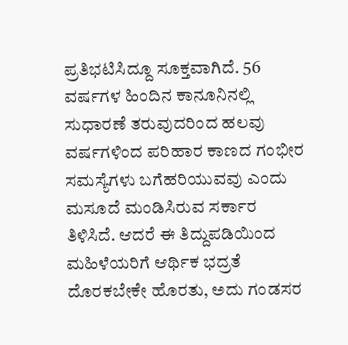ಪ್ರತಿಭಟಿಸಿದ್ದೂ ಸೂಕ್ತವಾಗಿದೆ. 56 ವರ್ಷಗಳ ಹಿಂದಿನ ಕಾನೂನಿನಲ್ಲಿ ಸುಧಾರಣೆ ತರುವುದರಿಂದ ಹಲವು ವರ್ಷಗಳಿಂದ ಪರಿಹಾರ ಕಾಣದ ಗಂಭೀರ ಸಮಸ್ಯೆಗಳು ಬಗೆಹರಿಯುವವು ಎಂದು ಮಸೂದೆ ಮಂಡಿಸಿರುವ ಸರ್ಕಾರ ತಿಳಿಸಿದೆ. ಆದರೆ ಈ ತಿದ್ದುಪಡಿಯಿಂದ ಮಹಿಳೆಯರಿಗೆ ಆರ್ಥಿಕ ಭದ್ರತೆ ದೊರಕಬೇಕೇ ಹೊರತು, ಅದು ಗಂಡಸರ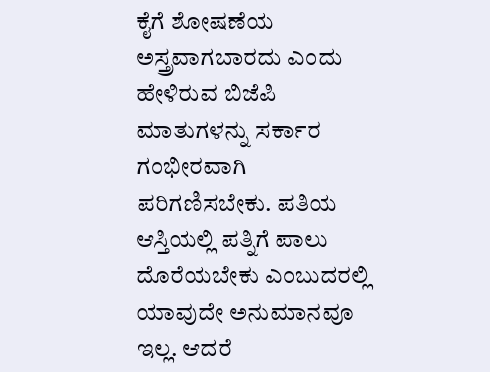ಕೈಗೆ ಶೋಷಣೆಯ ಅಸ್ತ್ರವಾಗಬಾರದು ಎಂದು ಹೇಳಿರುವ ಬಿಜೆಪಿ ಮಾತುಗಳನ್ನು ಸರ್ಕಾರ ಗಂಭೀರವಾಗಿ ಪರಿಗಣಿಸಬೇಕು. ಪತಿಯ ಆಸ್ತಿಯಲ್ಲಿ ಪತ್ನಿಗೆ ಪಾಲು ದೊರೆಯಬೇಕು ಎಂಬುದರಲ್ಲಿ ಯಾವುದೇ ಅನುಮಾನವೂ ಇಲ್ಲ. ಆದರೆ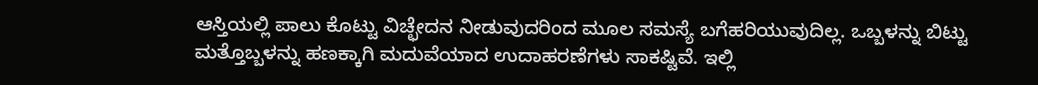ಆಸ್ತಿಯಲ್ಲಿ ಪಾಲು ಕೊಟ್ಟು ವಿಚ್ಛೇದನ ನೀಡುವುದರಿಂದ ಮೂಲ ಸಮಸ್ಯೆ ಬಗೆಹರಿಯುವುದಿಲ್ಲ. ಒಬ್ಬಳನ್ನು ಬಿಟ್ಟು ಮತ್ತೊಬ್ಬಳನ್ನು ಹಣಕ್ಕಾಗಿ ಮದುವೆಯಾದ ಉದಾಹರಣೆಗಳು ಸಾಕಷ್ಟಿವೆ. ಇಲ್ಲಿ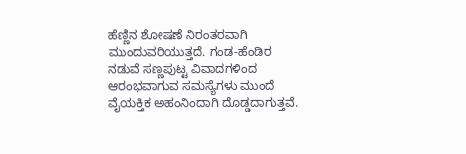ಹೆಣ್ಣಿನ ಶೋಷಣೆ ನಿರಂತರವಾಗಿ ಮುಂದುವರಿಯುತ್ತದೆ. ಗಂಡ-ಹೆಂಡಿರ ನಡುವೆ ಸಣ್ಣಪುಟ್ಟ ವಿವಾದಗಳಿಂದ ಆರಂಭವಾಗುವ ಸಮಸ್ಯೆಗಳು ಮುಂದೆ ವೈಯಕ್ತಿಕ ಅಹಂನಿಂದಾಗಿ ದೊಡ್ಡದಾಗುತ್ತವೆ.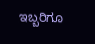ಇಬ್ಬರಿಗೂ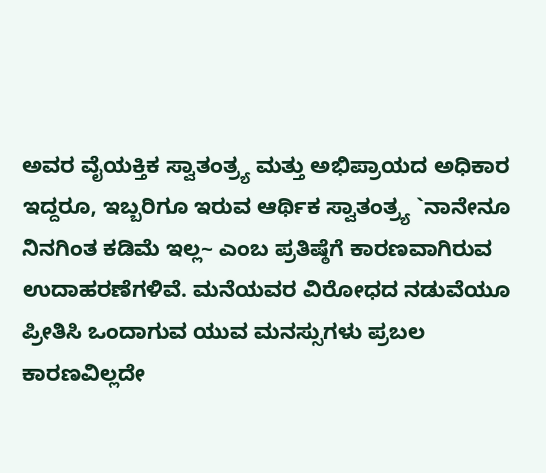ಅವರ ವೈಯಕ್ತಿಕ ಸ್ವಾತಂತ್ರ್ಯ ಮತ್ತು ಅಭಿಪ್ರಾಯದ ಅಧಿಕಾರ ಇದ್ದರೂ, ಇಬ್ಬರಿಗೂ ಇರುವ ಆರ್ಥಿಕ ಸ್ವಾತಂತ್ರ್ಯ `ನಾನೇನೂ ನಿನಗಿಂತ ಕಡಿಮೆ ಇಲ್ಲ~ ಎಂಬ ಪ್ರತಿಷ್ಠೆಗೆ ಕಾರಣವಾಗಿರುವ ಉದಾಹರಣೆಗಳಿವೆ. ಮನೆಯವರ ವಿರೋಧದ ನಡುವೆಯೂ ಪ್ರೀತಿಸಿ ಒಂದಾಗುವ ಯುವ ಮನಸ್ಸುಗಳು ಪ್ರಬಲ ಕಾರಣವಿಲ್ಲದೇ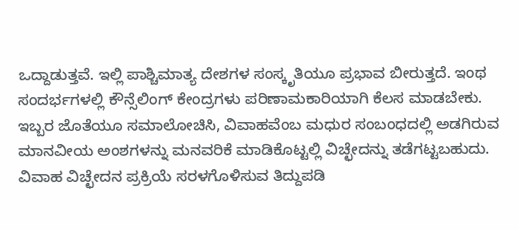ಒದ್ದಾಡುತ್ತವೆ. ಇಲ್ಲಿ ಪಾಶ್ಚಿಮಾತ್ಯ ದೇಶಗಳ ಸಂಸ್ಕೃತಿಯೂ ಪ್ರಭಾವ ಬೀರುತ್ತದೆ. ಇಂಥ ಸಂದರ್ಭಗಳಲ್ಲಿ ಕೌನ್ಸೆಲಿಂಗ್ ಕೇಂದ್ರಗಳು ಪರಿಣಾಮಕಾರಿಯಾಗಿ ಕೆಲಸ ಮಾಡಬೇಕು. ಇಬ್ಬರ ಜೊತೆಯೂ ಸಮಾಲೋಚಿಸಿ, ವಿವಾಹವೆಂಬ ಮಧುರ ಸಂಬಂಧದಲ್ಲಿ ಅಡಗಿರುವ ಮಾನವೀಯ ಅಂಶಗಳನ್ನು ಮನವರಿಕೆ ಮಾಡಿಕೊಟ್ಟಲ್ಲಿ ವಿಚ್ಛೇದನ್ನು ತಡೆಗಟ್ಟಬಹುದು. ವಿವಾಹ ವಿಚ್ಛೇದನ ಪ್ರಕ್ರಿಯೆ ಸರಳಗೊಳಿಸುವ ತಿದ್ದುಪಡಿ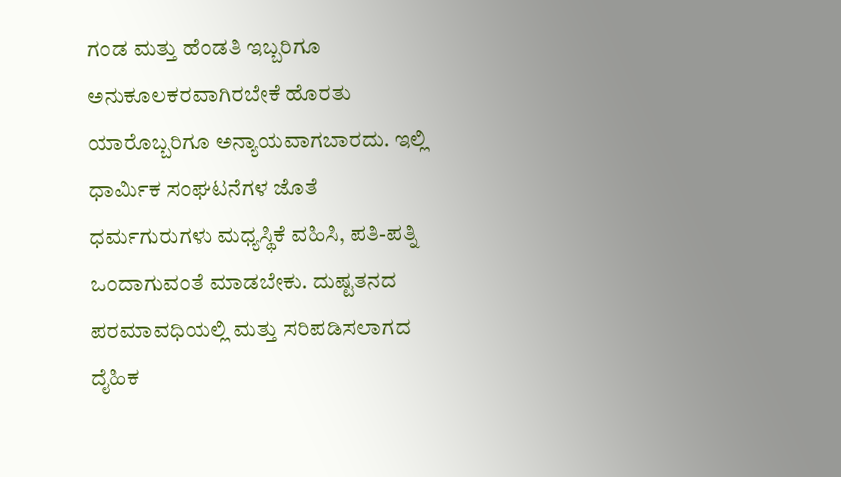ಗಂಡ ಮತ್ತು ಹೆಂಡತಿ ಇಬ್ಬರಿಗೂ ಅನುಕೂಲಕರವಾಗಿರಬೇಕೆ ಹೊರತು ಯಾರೊಬ್ಬರಿಗೂ ಅನ್ಯಾಯವಾಗಬಾರದು. ಇಲ್ಲಿ ಧಾರ್ಮಿಕ ಸಂಘಟನೆಗಳ ಜೊತೆ ಧರ್ಮಗುರುಗಳು ಮಧ್ಯಸ್ಥಿಕೆ ವಹಿಸಿ, ಪತಿ-ಪತ್ನಿ ಒಂದಾಗುವಂತೆ ಮಾಡಬೇಕು. ದುಷ್ಟತನದ ಪರಮಾವಧಿಯಲ್ಲಿ ಮತ್ತು ಸರಿಪಡಿಸಲಾಗದ ದೈಹಿಕ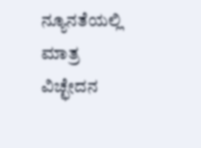ನ್ಯೂನತೆಯಲ್ಲಿ ಮಾತ್ರ ವಿಚ್ಛೇದನ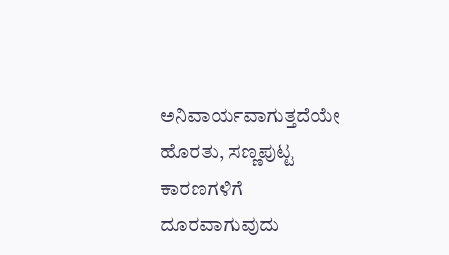ಅನಿವಾರ್ಯವಾಗುತ್ತದೆಯೇ ಹೊರತು, ಸಣ್ಣಪುಟ್ಟ ಕಾರಣಗಳಿಗೆ ದೂರವಾಗುವುದು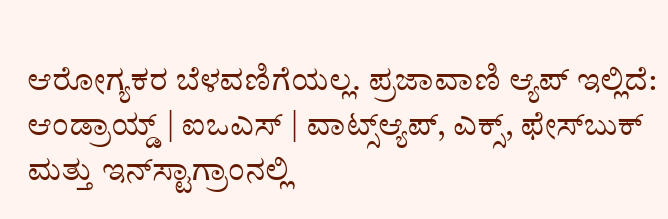ಆರೋಗ್ಯಕರ ಬೆಳವಣಿಗೆಯಲ್ಲ. ಪ್ರಜಾವಾಣಿ ಆ್ಯಪ್ ಇಲ್ಲಿದೆ: ಆಂಡ್ರಾಯ್ಡ್ | ಐಒಎಸ್ | ವಾಟ್ಸ್ಆ್ಯಪ್, ಎಕ್ಸ್, ಫೇಸ್‌ಬುಕ್ ಮತ್ತು ಇನ್‌ಸ್ಟಾಗ್ರಾಂನಲ್ಲಿ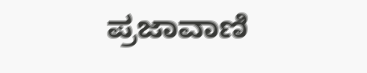ಪ್ರಜಾವಾಣಿ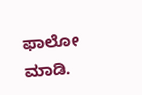ಫಾಲೋ ಮಾಡಿ.